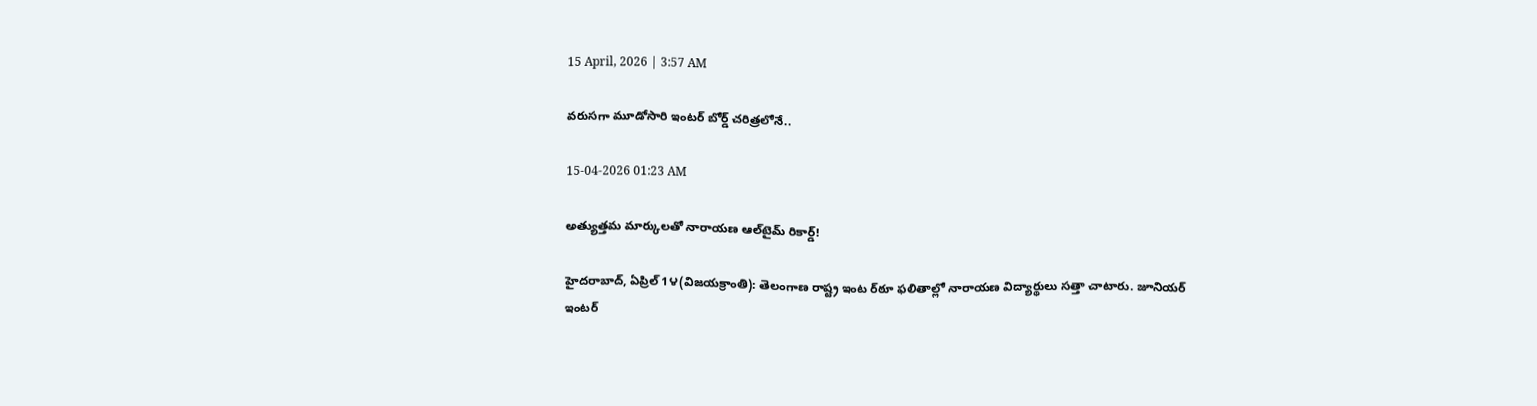15 April, 2026 | 3:57 AM

వరుసగా మూడోసారి ఇంటర్ బోర్డ్ చరిత్రలోనే..

15-04-2026 01:23 AM

అత్యుత్తమ మార్కులతో నారాయణ ఆల్‌టైమ్ రికార్డ్!

హైదరాబాద్, ఏప్రిల్ 1౪(విజయక్రాంతి): తెలంగాణ రాష్ట్ర ఇంట ర్‌ఠూ ఫలితాల్లో నారాయణ విద్యార్థులు సత్తా చాటారు. జూనియర్ ఇంటర్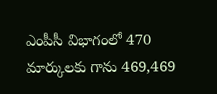ఎంపీసీ విభాగంలో 470 మార్కులకు గాను 469,469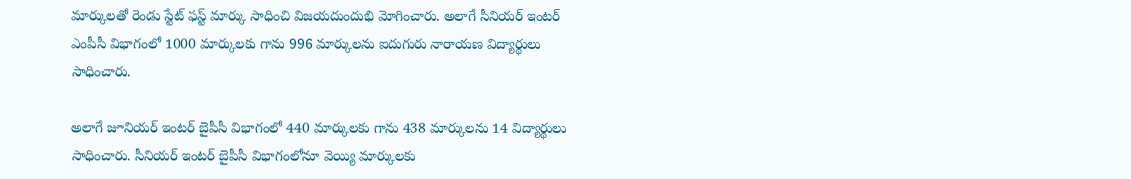మార్కులతో రెండు స్టేట్ ఫస్ట్ మార్కు సాధించి విజయదుందుభి మోగించారు. అలాగే సీనియర్ ఇంటర్ ఎంపీసీ విభాగంలో 1000 మార్కులకు గాను 996 మార్కులను ఐదుగురు నారాయణ విద్యార్థులు సాధించారు.

అలాగే జూనియర్ ఇంటర్ బైపీసీ విభాగంలో 440 మార్కులకు గాను 438 మార్కులను 14 విద్యార్థులు సాధించారు. సీనియర్ ఇంటర్ బైపీసీ విభాగంలోనూ వెయ్యి మార్కులకు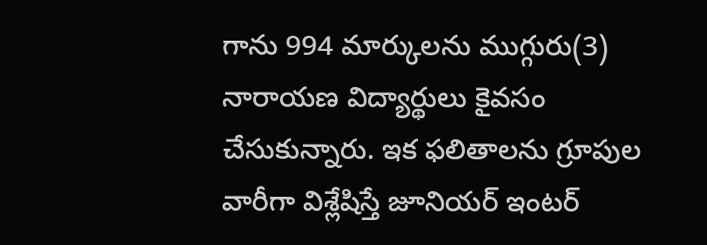గాను 994 మార్కులను ముగ్గురు(3) నారాయణ విద్యార్థులు కైవసం చేసుకున్నారు. ఇక ఫలితాలను గ్రూపుల వారీగా విశ్లేషిస్తే జూనియర్ ఇంటర్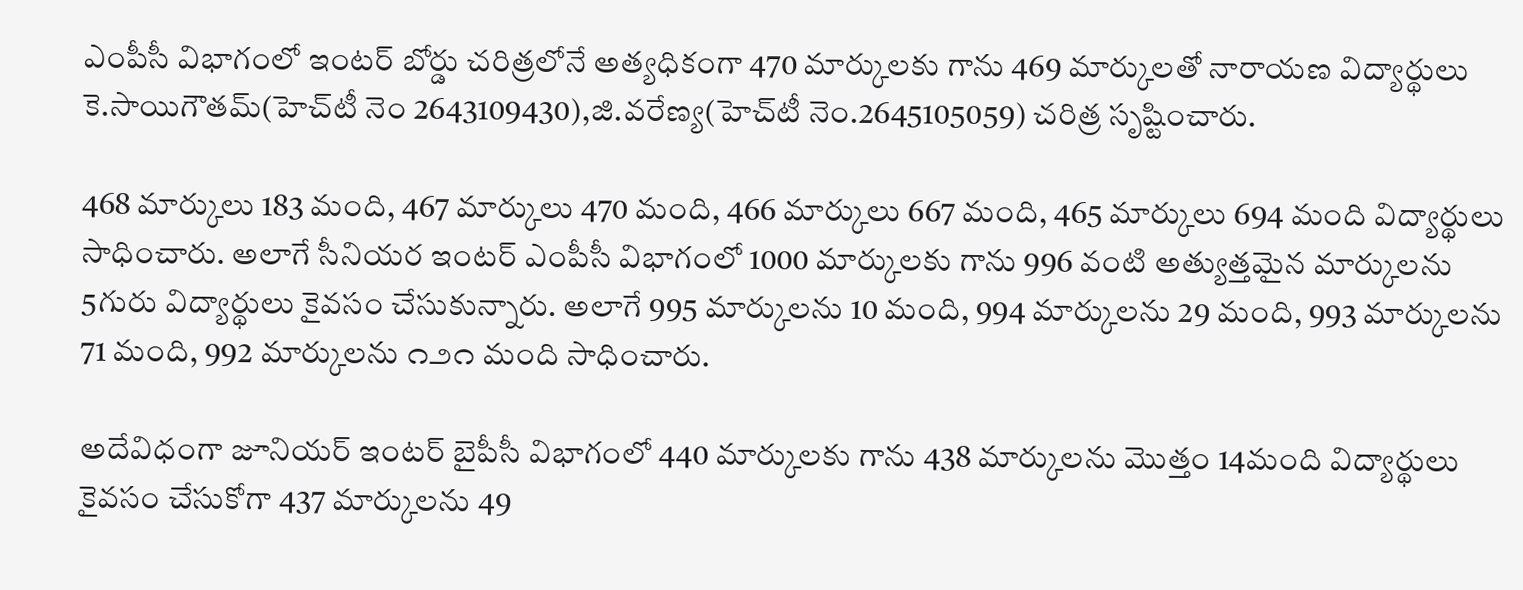ఎంపీసీ విభాగంలో ఇంటర్ బోర్డు చరిత్రలోనే అత్యధికంగా 470 మార్కులకు గాను 469 మార్కులతో నారాయణ విద్యార్థులు కె.సాయిగౌతమ్(హెచ్‌టీ నెం 2643109430),జి.వరేణ్య(హెచ్‌టీ నెం.2645105059) చరిత్ర సృష్టించారు.

468 మార్కులు 183 మంది, 467 మార్కులు 470 మంది, 466 మార్కులు 667 మంది, 465 మార్కులు 694 మంది విద్యార్థులు సాధించారు. అలాగే సీనియర ఇంటర్ ఎంపీసీ విభాగంలో 1000 మార్కులకు గాను 996 వంటి అత్యుత్తమైన మార్కులను 5గురు విద్యార్థులు కైవసం చేసుకున్నారు. అలాగే 995 మార్కులను 10 మంది, 994 మార్కులను 29 మంది, 993 మార్కులను 71 మంది, 992 మార్కులను ౧౨౧ మంది సాధించారు.

అదేవిధంగా జూనియర్ ఇంటర్ బైపీసీ విభాగంలో 440 మార్కులకు గాను 438 మార్కులను మొత్తం 14మంది విద్యార్థులు కైవసం చేసుకోగా 437 మార్కులను 49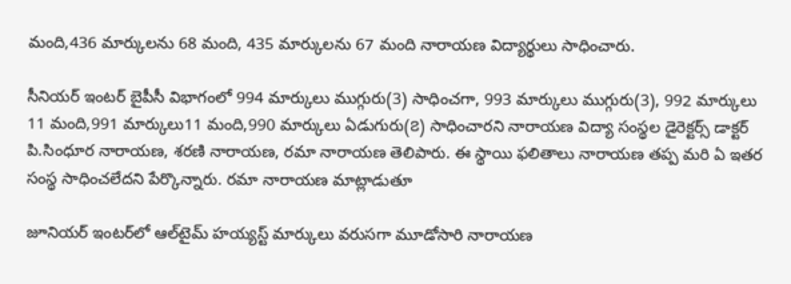మంది,436 మార్కులను 68 మంది, 435 మార్కులను 67 మంది నారాయణ విద్యార్థులు సాధించారు.

సీనియర్ ఇంటర్ బైపీసీ విభాగంలో 994 మార్కులు ముగ్గురు(3) సాధించగా, 993 మార్కులు ముగ్గురు(3), 992 మార్కులు 11 మంది,991 మార్కులు11 మంది,990 మార్కులు ఏడుగురు(౭) సాధించారని నారాయణ విద్యా సంస్థల డైరెక్టర్స్ డాక్టర్ పి.సింధూర నారాయణ, శరణి నారాయణ, రమా నారాయణ తెలిపారు. ఈ స్థాయి ఫలితాలు నారాయణ తప్ప మరి ఏ ఇతర సంస్థ సాధించలేదని పేర్కొన్నారు. రమా నారాయణ మాట్లాడుతూ

జూనియర్ ఇంటర్‌లో ఆల్‌టైమ్ హయ్యస్ట్ మార్కులు వరుసగా మూడోసారి నారాయణ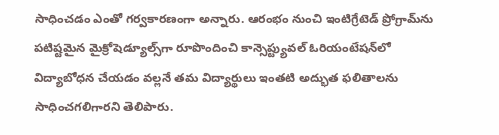సాధించడం ఎంతో గర్వకారణంగా అన్నారు. ఆరంభం నుంచి ఇంటిగ్రేటెడ్ ప్రోగ్రామ్‌ను పటిష్టమైన మైక్రోషెడ్యూల్స్‌గా రూపొందించి కాన్సెప్ట్యువల్ ఓరియంటేషన్‌లో విద్యాబోధన చేయడం వల్లనే తమ విద్యార్థులు ఇంతటి అద్భుత ఫలితాలను సాధించగలిగారని తెలిపారు.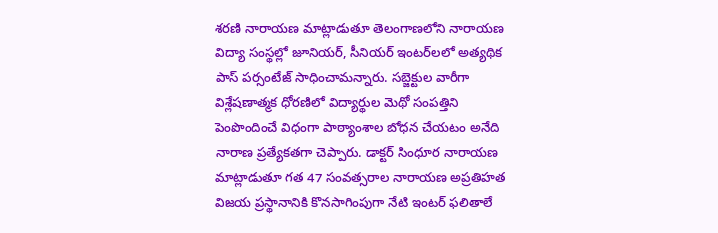శరణి నారాయణ మాట్లాడుతూ తెలంగాణలోని నారాయణ విద్యా సంస్థల్లో జూనియర్, సీనియర్ ఇంటర్‌లలో అత్యథిక పాస్ పర్సంటేజ్ సాధించామన్నారు. సబ్జెక్టుల వారీగా విశ్లేషణాత్మక ధోరణిలో విద్యార్థుల మెథో సంపత్తిని పెంపొందించే విధంగా పాఠ్యాంశాల బోధన చేయటం అనేది నారాణ ప్రత్యేకతగా చెప్పారు. డాక్టర్ సింధూర నారాయణ మాట్లాడుతూ గత 47 సంవత్సరాల నారాయణ అప్రతిహత విజయ ప్రస్థానానికి కొనసాగింపుగా నేటి ఇంటర్ ఫలితాలే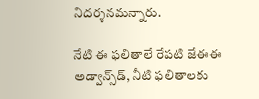నిదర్శనమన్నారు.

నేటి ఈ ఫలితాలే రేపటి జేఈఈ అడ్వాన్స్‌డ్, నీటి ఫలితాలకు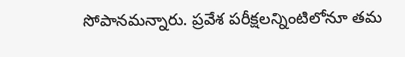సోపానమన్నారు. ప్రవేశ పరీక్షలన్నింటిలోనూ తమ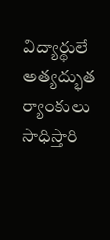విద్యార్థులే అత్యద్భుత ర్యాంకులు సాధిస్తారి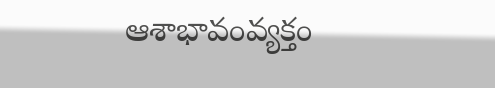ఆశాభావంవ్యక్తం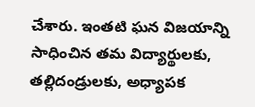చేశారు. ఇంతటి ఘన విజయాన్ని సాధించిన తమ విద్యార్థులకు, తల్లిదండ్రులకు, అధ్యాపక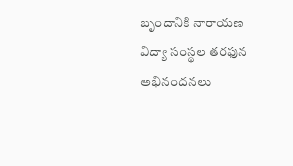బృందానికి నారాయణ విద్యా సంస్థల తరఫున అభినందనలు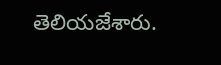తెలియజేశారు.